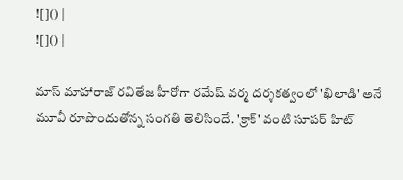![]() |
![]() |

మాస్ మాహారాజ్ రవితేజ హీరోగా రమేష్ వర్మ దర్శకత్వంలో 'ఖిలాడి' అనే మూవీ రూపొందుతోన్న సంగతి తెలిసిందే. 'క్రాక్' వంటి సూపర్ హిట్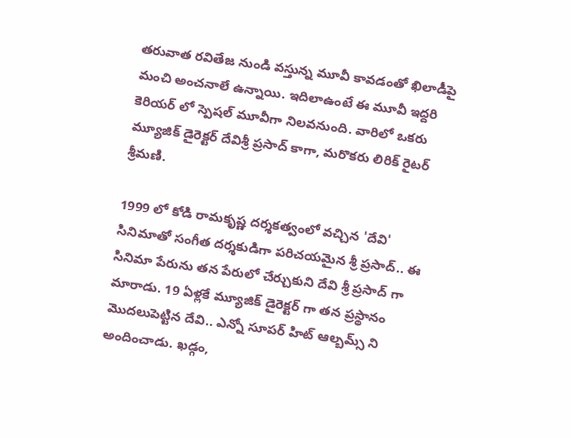తరువాత రవితేజ నుండి వస్తున్న మూవీ కావడంతో ఖిలాడీపై మంచి అంచనాలే ఉన్నాయి. ఇదిలాఉంటే ఈ మూవీ ఇద్దరి కెరియర్ లో స్పెషల్ మూవీగా నిలవనుంది. వారిలో ఒకరు మ్యూజిక్ డైరెక్టర్ దేవిశ్రీ ప్రసాద్ కాగా, మరొకరు లిరిక్ రైటర్ శ్రీమణి.

1999 లో కోడి రామకృష్ణ దర్శకత్వంలో వచ్చిన 'దేవి' సినిమాతో సంగీత దర్శకుడిగా పరిచయమైన శ్రీ ప్రసాద్.. ఈ సినిమా పేరును తన పేరులో చేర్చుకుని దేవి శ్రీ ప్రసాద్ గా మారాడు. 19 ఏళ్లకే మ్యూజిక్ డైరెక్టర్ గా తన ప్రస్థానం మొదలుపెట్టిన దేవి.. ఎన్నో సూపర్ హిట్ ఆల్బమ్స్ ని అందించాడు. ఖడ్గం,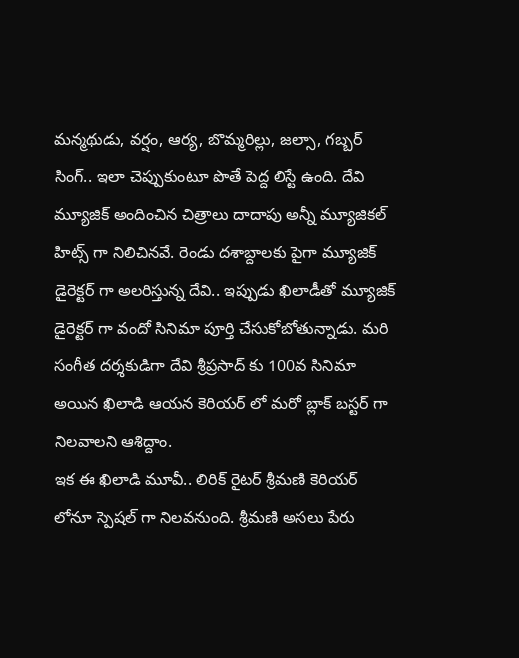మన్మథుడు, వర్షం, ఆర్య, బొమ్మరిల్లు, జల్సా, గబ్బర్ సింగ్.. ఇలా చెప్పుకుంటూ పొతే పెద్ద లిస్టే ఉంది. దేవి మ్యూజిక్ అందించిన చిత్రాలు దాదాపు అన్నీ మ్యూజికల్ హిట్స్ గా నిలిచినవే. రెండు దశాబ్దాలకు పైగా మ్యూజిక్ డైరెక్టర్ గా అలరిస్తున్న దేవి.. ఇప్పుడు ఖిలాడీతో మ్యూజిక్ డైరెక్టర్ గా వందో సినిమా పూర్తి చేసుకోబోతున్నాడు. మరి సంగీత దర్శకుడిగా దేవి శ్రీప్రసాద్ కు 100వ సినిమా అయిన ఖిలాడి ఆయన కెరియర్ లో మరో బ్లాక్ బస్టర్ గా నిలవాలని ఆశిద్దాం.
ఇక ఈ ఖిలాడి మూవీ.. లిరిక్ రైటర్ శ్రీమణి కెరియర్ లోనూ స్పెషల్ గా నిలవనుంది. శ్రీమణి అసలు పేరు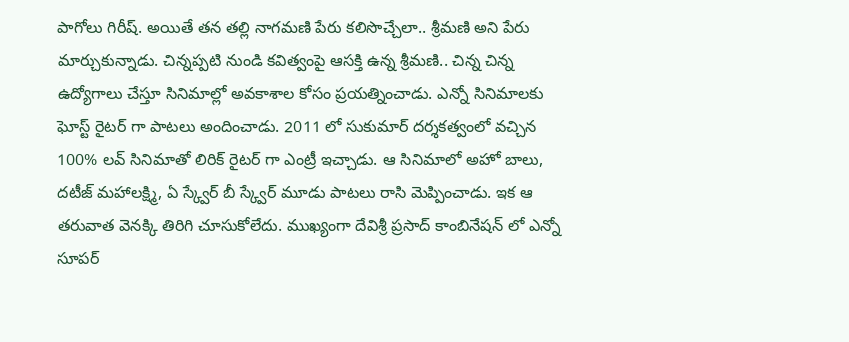పాగోలు గిరీష్. అయితే తన తల్లి నాగమణి పేరు కలిసొచ్చేలా.. శ్రీమణి అని పేరు మార్చుకున్నాడు. చిన్నప్పటి నుండి కవిత్వంపై ఆసక్తి ఉన్న శ్రీమణి.. చిన్న చిన్న ఉద్యోగాలు చేస్తూ సినిమాల్లో అవకాశాల కోసం ప్రయత్నించాడు. ఎన్నో సినిమాలకు ఘోస్ట్ రైటర్ గా పాటలు అందించాడు. 2011 లో సుకుమార్ దర్శకత్వంలో వచ్చిన 100% లవ్ సినిమాతో లిరిక్ రైటర్ గా ఎంట్రీ ఇచ్చాడు. ఆ సినిమాలో అహో బాలు, దటీజ్ మహాలక్ష్మి, ఏ స్క్వేర్ బీ స్క్వేర్ మూడు పాటలు రాసి మెప్పించాడు. ఇక ఆ తరువాత వెనక్కి తిరిగి చూసుకోలేదు. ముఖ్యంగా దేవిశ్రీ ప్రసాద్ కాంబినేషన్ లో ఎన్నో సూపర్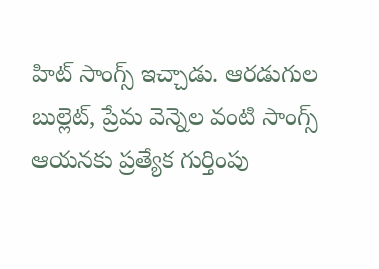హిట్ సాంగ్స్ ఇచ్చాడు. ఆరడుగుల బుల్లెట్, ప్రేమ వెన్నెల వంటి సాంగ్స్ ఆయనకు ప్రత్యేక గుర్తింపు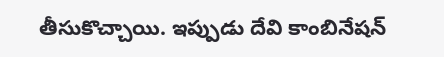తీసుకొచ్చాయి. ఇప్పుడు దేవి కాంబినేషన్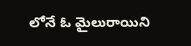లోనే ఓ మైలురాయిని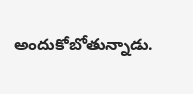అందుకోబోతున్నాడు.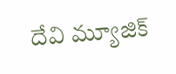దేవి మ్యూజిక్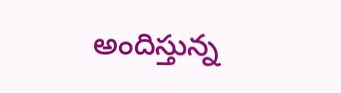అందిస్తున్న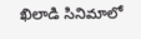ఖిలాడి సినిమాలో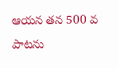ఆయన తన 500 వ పాటను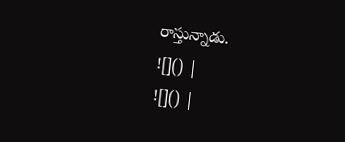రాస్తున్నాడు.
![]() |
![]() |